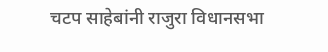चटप साहेबांनी राजुरा विधानसभा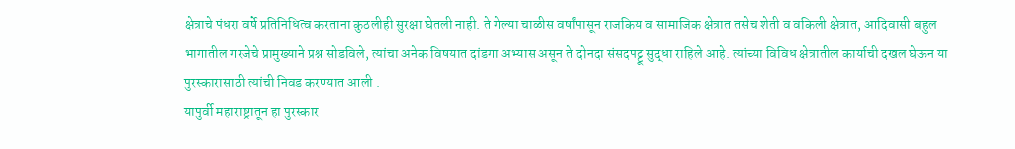क्षेत्राचे पंधरा वर्षे प्रतिनिधित्व करताना कुठलीही सुरक्षा घेतली नाही. ते गेल्या चाळीस वर्षांपासून राजकिय व सामाजिक क्षेत्रात तसेच शेती व वकिली क्षेत्रात, आदिवासी बहुल भागातील गरजेचे प्रामुख्याने प्रश्न सोडविले, त्यांचा अनेक विषयात दांडगा अभ्यास असून ते दोनदा संसदपट्टू सुद्धा राहिले आहे. त्यांच्या विविध क्षेत्रातील कार्याची दखल घेऊन या पुरस्कारासाठी त्यांची निवड करण्यात आली .
यापुर्वी महाराष्ट्रातून हा पुरस्कार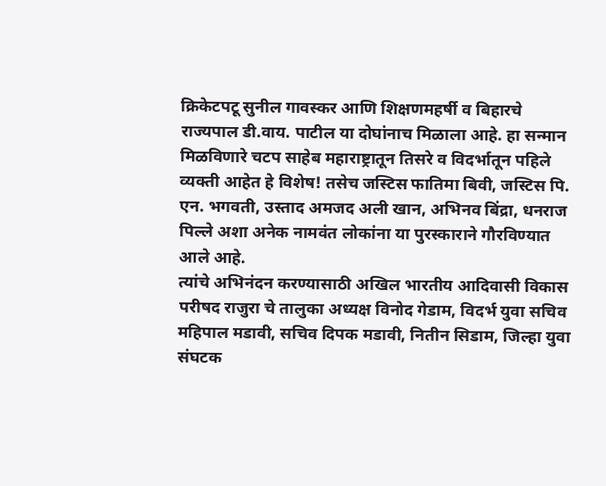क्रिकेटपटू सुनील गावस्कर आणि शिक्षणमहर्षी व बिहारचे राज्यपाल डी.वाय. पाटील या दोघांनाच मिळाला आहे. हा सन्मान मिळविणारे चटप साहेब महाराष्ट्रातून तिसरे व विदर्भातून पहिले व्यक्ती आहेत हे विशेष! तसेच जस्टिस फातिमा बिवी, जस्टिस पि. एन. भगवती, उस्ताद अमजद अली खान, अभिनव बिंद्रा, धनराज पिल्ले अशा अनेक नामवंत लोकांना या पुरस्काराने गौरविण्यात आले आहे.
त्यांचे अभिनंदन करण्यासाठी अखिल भारतीय आदिवासी विकास परीषद राजुरा चे तालुका अध्यक्ष विनोद गेडाम, विदर्भ युवा सचिव महिपाल मडावी, सचिव दिपक मडावी, नितीन सिडाम, जिल्हा युवा संघटक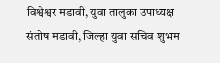विश्वेश्वर मडावी, युवा तालुका उपाध्यक्ष संतोष मडावी, जिल्हा युवा सचिव शुभम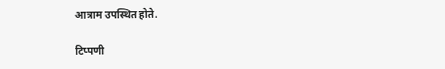आत्राम उपस्थित होते.

टिप्पणी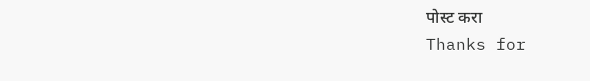पोस्ट करा
Thanks for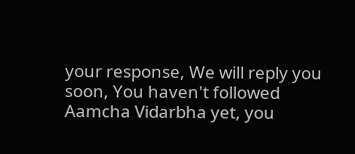your response, We will reply you soon, You haven't followed Aamcha Vidarbha yet, you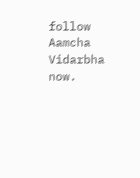follow Aamcha Vidarbha now.